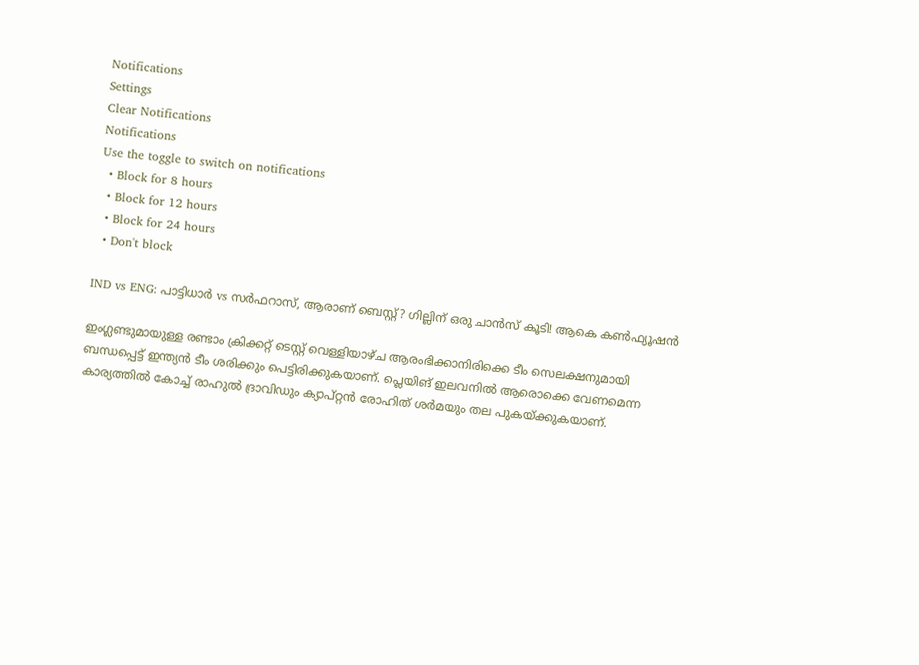Notifications
Settings
Clear Notifications
Notifications
Use the toggle to switch on notifications
  • Block for 8 hours
  • Block for 12 hours
  • Block for 24 hours
  • Don't block

IND vs ENG: പാട്ടിധാര്‍ vs സര്‍ഫറാസ്, ആരാണ് ബെസ്റ്റ്? ഗില്ലിന് ഒരു ചാന്‍സ് കൂടി! ആകെ കണ്‍ഫ്യൂഷന്‍

ഇംഗ്ലണ്ടുമായുള്ള രണ്ടാം ക്രിക്കറ്റ് ടെസ്റ്റ് വെള്ളിയാഴ്ച ആരംഭിക്കാനിരിക്കെ ടീം സെലക്ഷനുമായി ബന്ധപ്പെട്ട് ഇന്ത്യന്‍ ടീം ശരിക്കും പെട്ടിരിക്കുകയാണ്. പ്ലെയിങ് ഇലവനില്‍ ആരൊക്കെ വേണമെന്ന കാര്യത്തില്‍ കോച്ച് രാഹുല്‍ ദ്രാവിഡും ക്യാപ്റ്റന്‍ രോഹിത് ശര്‍മയും തല പുകയ്ക്കുകയാണ്.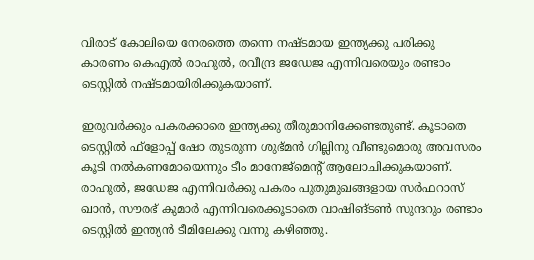വിരാട് കോലിയെ നേരത്തെ തന്നെ നഷ്ടമായ ഇന്ത്യക്കു പരിക്കു കാരണം കെഎല്‍ രാഹുല്‍, രവീന്ദ്ര ജഡേജ എന്നിവരെയും രണ്ടാം ടെസ്റ്റില്‍ നഷ്ടമായിരിക്കുകയാണ്.

ഇരുവര്‍ക്കും പകരക്കാരെ ഇന്ത്യക്കു തീരുമാനിക്കേണ്ടതുണ്ട്. കൂടാതെ ടെസ്റ്റില്‍ ഫ്‌ളോപ്പ് ഷോ തുടരുന്ന ശുഭ്മന്‍ ഗില്ലിനു വീണ്ടുമൊരു അവസരം കൂടി നല്‍കണമോയെന്നും ടീം മാനേജ്‌മെന്റ് ആലോചിക്കുകയാണ്. രാഹുല്‍, ജഡേജ എന്നിവര്‍ക്കു പകരം പുതുമുഖങ്ങളായ സര്‍ഫറാസ് ഖാന്‍, സൗരഭ് കുമാര്‍ എന്നിവരെക്കൂടാതെ വാഷിങ്ടണ്‍ സുന്ദറും രണ്ടാം ടെസ്റ്റില്‍ ഇന്ത്യന്‍ ടീമിലേക്കു വന്നു കഴിഞ്ഞു.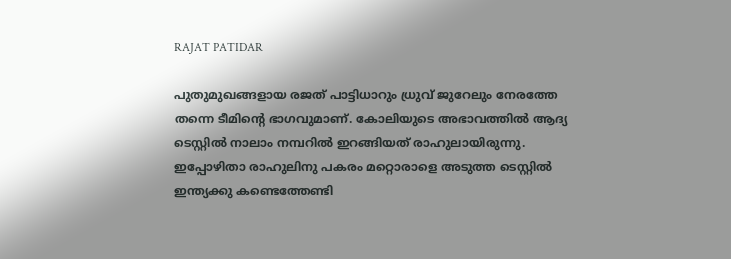RAJAT PATIDAR

പുതുമുഖങ്ങളായ രജത് പാട്ടിധാറും ധ്രുവ് ജുറേലും നേരത്തേ തന്നെ ടീമിന്റെ ഭാഗവുമാണ്. കോലിയുടെ അഭാവത്തില്‍ ആദ്യ ടെസ്റ്റില്‍ നാലാം നമ്പറില്‍ ഇറങ്ങിയത് രാഹുലായിരുന്നു. ഇപ്പോഴിതാ രാഹുലിനു പകരം മറ്റൊരാളെ അടുത്ത ടെസ്റ്റില്‍ ഇന്ത്യക്കു കണ്ടെത്തേണ്ടി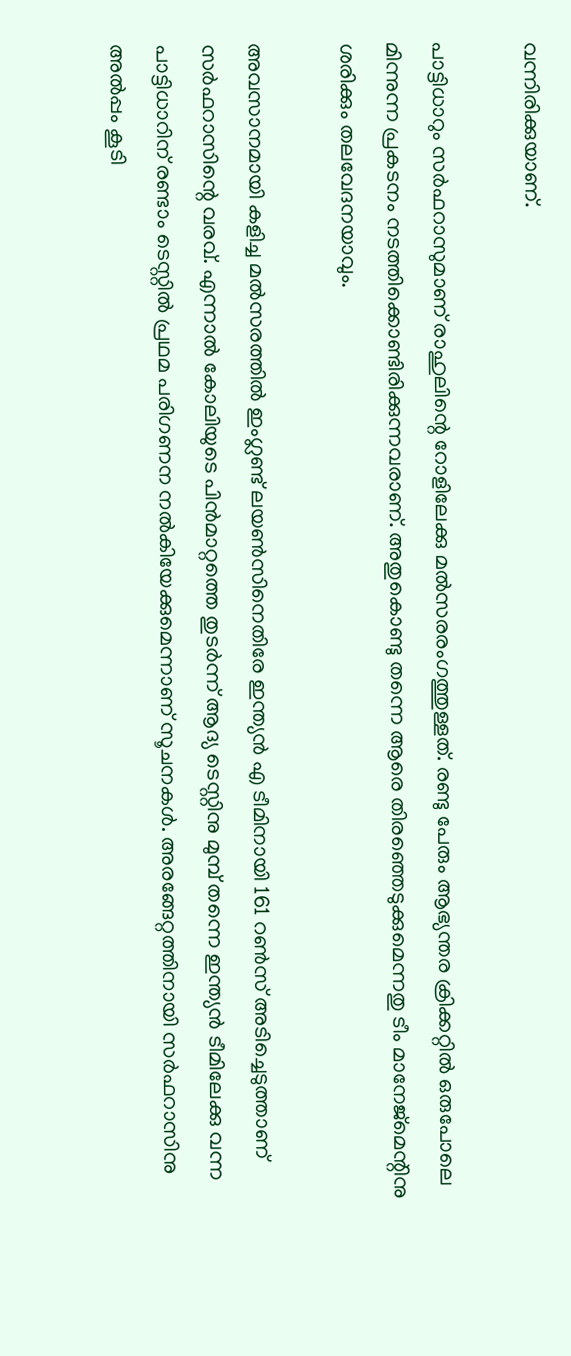വന്നിരിക്കുയാണ്.

പാട്ടിധാറും സര്‍ഫറാസുമാണ് രാഹുലിന്റെ റോളിലേക്കു മല്‍സരരംഗത്തുള്ളത്. രണ്ടു പേരും ആഭ്യന്തര ക്രിക്കറ്റില്‍ ഒരുപോലെ മിന്നുന്ന പ്രകടനം നടത്തിക്കൊണ്ടിരിക്കുന്നവരാണ്. അതുകൊണ്ടു തന്നെ ആരെ തിരഞ്ഞെടുക്കുമെന്നതു ടീം മാനേജ്‌മെന്റിനു ശരിക്കും തലവേദനയാവും.

അവസാനമായി കളിച്ച മല്‍സരത്തില്‍ ഇംഗ്ലണ്ട് ലയണ്‍സിനെതിരേ ഇന്ത്യന്‍ എ ടീമിനായി 161 റണ്‍സ് അടിച്ചെടുത്താണ് സര്‍ഫറാസിന്റെ വരവ്. എന്നാല്‍ കോലിയുടെ പിന്‍മാറ്റത്തെ തുടര്‍ന്ന് ആദ്യ ടെസ്റ്റിനു മുമ്പ് തന്നെ ഇന്ത്യന്‍ ടീമിലേക്കു വന്ന പാട്ടിധാറിന് രണ്ടാം ടെസ്റ്റില്‍ പ്രഥമ പരിഗണന നല്‍കിയേക്കുമെന്നാണ് സൂചനകള്‍. അരങ്ങേറ്റത്തിനായി സര്‍ഫറാസിനു അല്‍പ്പം കൂടി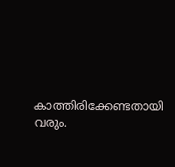കാത്തിരിക്കേണ്ടതായി വരും.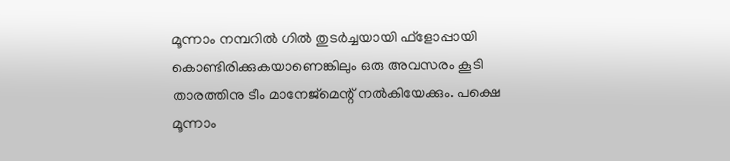മൂന്നാം നമ്പറില്‍ ഗില്‍ തുടര്‍ച്ചയായി ഫ്‌ളോപ്പായി കൊണ്ടിരിക്കുകയാണെങ്കിലും ഒരു അവസരം കൂടി താരത്തിനു ടീം മാനേജ്‌മെന്റ് നല്‍കിയേക്കും. പക്ഷെ മൂന്നാം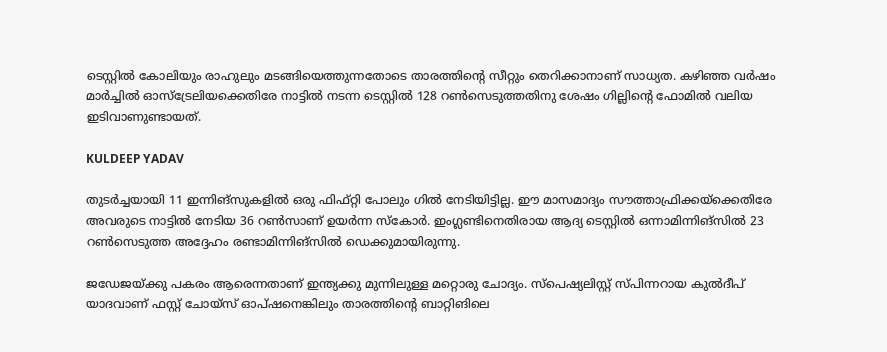ടെസ്റ്റില്‍ കോലിയും രാഹുലും മടങ്ങിയെത്തുന്നതോടെ താരത്തിന്റെ സീറ്റും തെറിക്കാനാണ് സാധ്യത. കഴിഞ്ഞ വര്‍ഷം മാര്‍ച്ചില്‍ ഓസ്‌ട്രേലിയക്കെതിരേ നാട്ടില്‍ നടന്ന ടെസ്റ്റില്‍ 128 റണ്‍സെടുത്തതിനു ശേഷം ഗില്ലിന്റെ ഫോമില്‍ വലിയ ഇടിവാണുണ്ടായത്.

KULDEEP YADAV

തുടര്‍ച്ചയായി 11 ഇന്നിങ്‌സുകളില്‍ ഒരു ഫിഫ്റ്റി പോലും ഗില്‍ നേടിയിട്ടില്ല. ഈ മാസമാദ്യം സൗത്താഫ്രിക്കയ്‌ക്കെതിരേ അവരുടെ നാട്ടില്‍ നേടിയ 36 റണ്‍സാണ് ഉയര്‍ന്ന സ്‌കോര്‍. ഇംഗ്ലണ്ടിനെതിരായ ആദ്യ ടെസ്റ്റില്‍ ഒന്നാമിന്നിങ്‌സില്‍ 23 റണ്‍സെടുത്ത അദ്ദേഹം രണ്ടാമിന്നിങ്‌സില്‍ ഡെക്കുമായിരുന്നു.

ജഡേജയ്ക്കു പകരം ആരെന്നതാണ് ഇന്ത്യക്കു മുന്നിലുള്ള മറ്റൊരു ചോദ്യം. സ്‌പെഷ്യലിസ്റ്റ് സ്പിന്നറായ കുല്‍ദീപ് യാദവാണ് ഫസ്റ്റ് ചോയ്‌സ് ഓപ്ഷനെങ്കിലും താരത്തിന്റെ ബാറ്റിങിലെ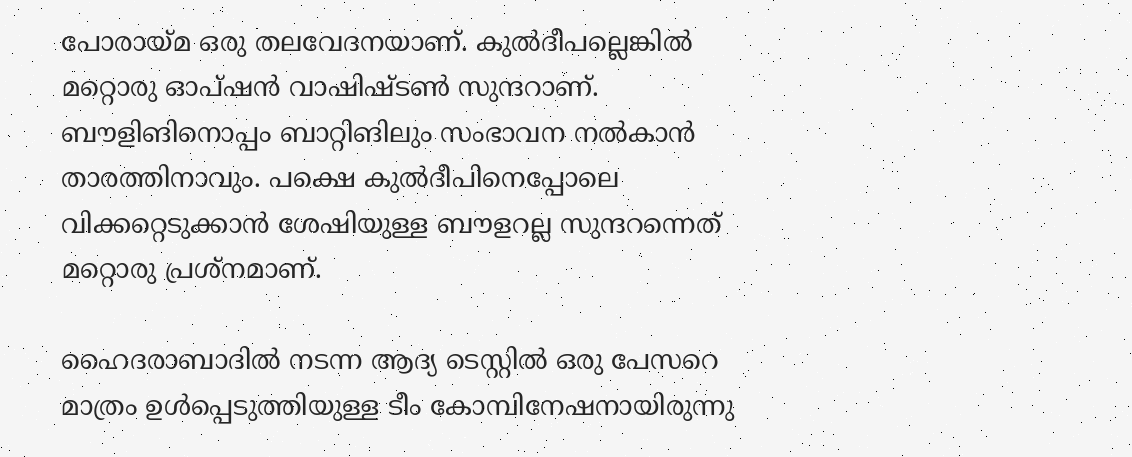പോരായ്മ ഒരു തലവേദനയാണ്. കുല്‍ദീപല്ലെങ്കില്‍ മറ്റൊരു ഓപ്ഷന്‍ വാഷിഷ്ടണ്‍ സുന്ദറാണ്. ബൗളിങിനൊപ്പം ബാറ്റിങിലും സംഭാവന നല്‍കാന്‍ താരത്തിനാവും. പക്ഷെ കുല്‍ദീപിനെപ്പോലെ വിക്കറ്റെടുക്കാന്‍ ശേഷിയുള്ള ബൗളറല്ല സുന്ദറന്നെത് മറ്റൊരു പ്രശ്‌നമാണ്.

ഹൈദരാബാദില്‍ നടന്ന ആദ്യ ടെസ്റ്റില്‍ ഒരു പേസറെ മാത്രം ഉള്‍പ്പെടുത്തിയുള്ള ടീം കോമ്പിനേഷനായിരുന്നു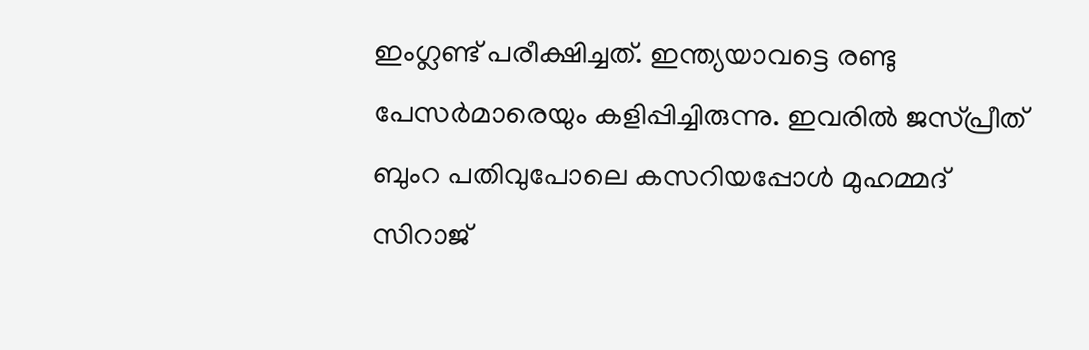ഇംഗ്ലണ്ട് പരീക്ഷിച്ചത്. ഇന്ത്യയാവട്ടെ രണ്ടു പേസര്‍മാരെയും കളിപ്പിച്ചിരുന്നു. ഇവരില്‍ ജസ്പ്രീത് ബുംറ പതിവുപോലെ കസറിയപ്പോള്‍ മുഹമ്മദ് സിറാജ്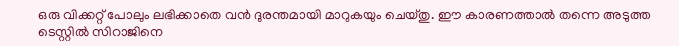ഒരു വിക്കറ്റ് പോലും ലഭിക്കാതെ വന്‍ ദുരന്തമായി മാറുകയും ചെയ്തു. ഈ കാരണത്താല്‍ തന്നെ അടുത്ത ടെസ്റ്റില്‍ സിറാജിനെ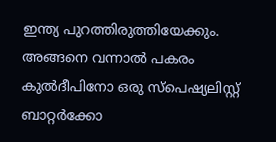ഇന്ത്യ പുറത്തിരുത്തിയേക്കും. അങ്ങനെ വന്നാല്‍ പകരം കുല്‍ദീപിനോ ഒരു സ്‌പെഷ്യലിസ്റ്റ് ബാറ്റര്‍ക്കോ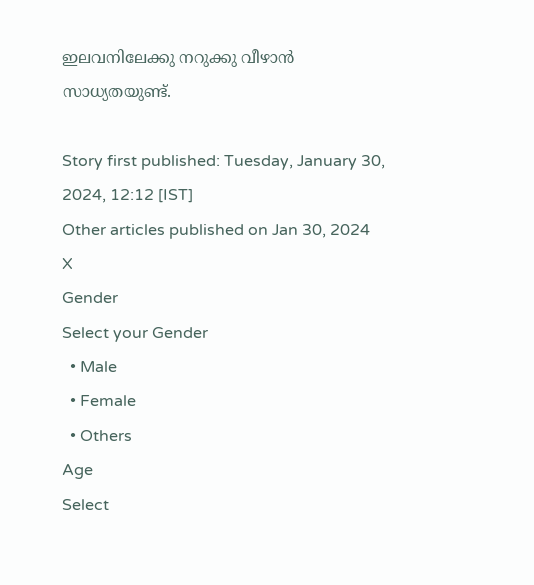ഇലവനിലേക്കു നറുക്കു വീഴാന്‍ സാധ്യതയുണ്ട്.

Story first published: Tuesday, January 30, 2024, 12:12 [IST]
Other articles published on Jan 30, 2024
X
Gender
Select your Gender
  • Male
  • Female
  • Others
Age
Select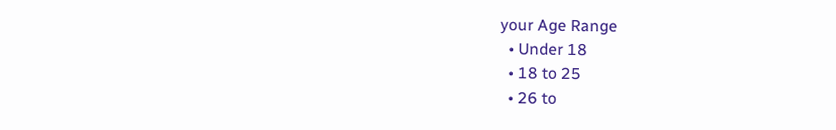your Age Range
  • Under 18
  • 18 to 25
  • 26 to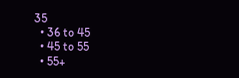35
  • 36 to 45
  • 45 to 55
  • 55+